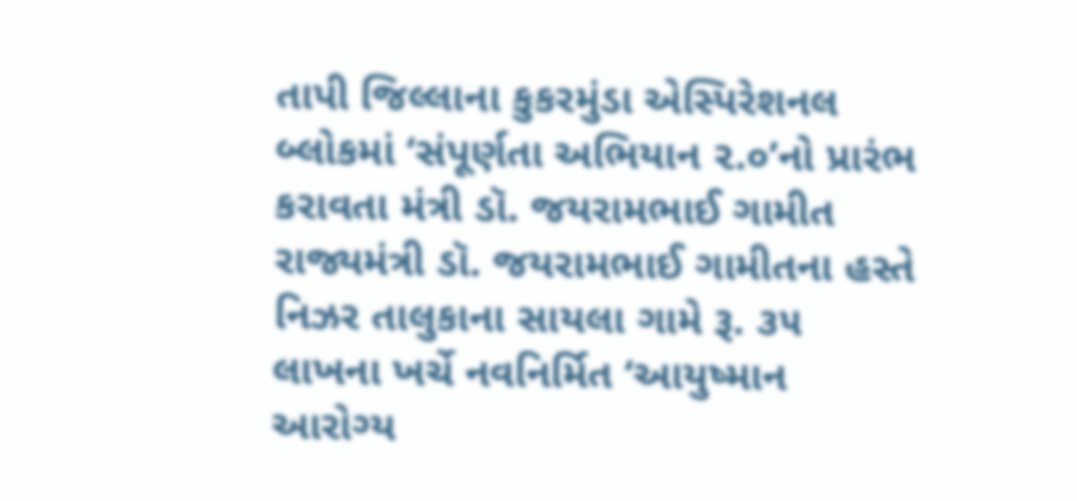તાપી જિલ્લાના કુકરમુંડા એસ્પિરેશનલ બ્લોકમાં ‘સંપૂર્ણતા અભિયાન ૨.૦’નો પ્રારંભ કરાવતા મંત્રી ડૉ. જયરામભાઈ ગામીત
રાજ્યમંત્રી ડૉ. જયરામભાઈ ગામીતના હસ્તે નિઝર તાલુકાના સાયલા ગામે રૂ. ૩૫ લાખના ખર્ચે નવનિર્મિત ‘આયુષ્માન આરોગ્ય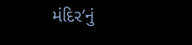મંદિર’નું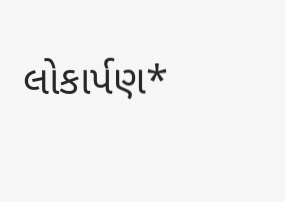લોકાર્પણ*